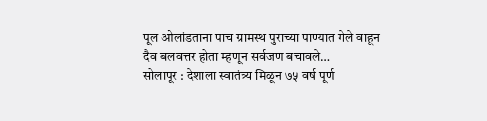पूल ओलांडताना पाच ग्रामस्थ पुराच्या पाण्यात गेले वाहून दैव बलवत्तर होता म्हणून सर्वजण बचावले…
सोलापूर : देशाला स्वातंत्र्य मिळून ७५ वर्ष पूर्ण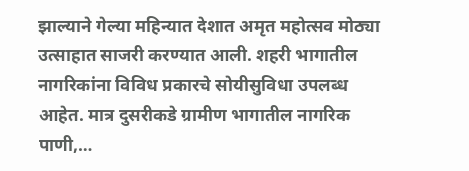झाल्याने गेल्या महिन्यात देशात अमृत महोत्सव मोठ्या उत्साहात साजरी करण्यात आली. शहरी भागातील नागरिकांना विविध प्रकारचे सोयीसुविधा उपलब्ध आहेत. मात्र दुसरीकडे ग्रामीण भागातील नागरिक पाणी,…